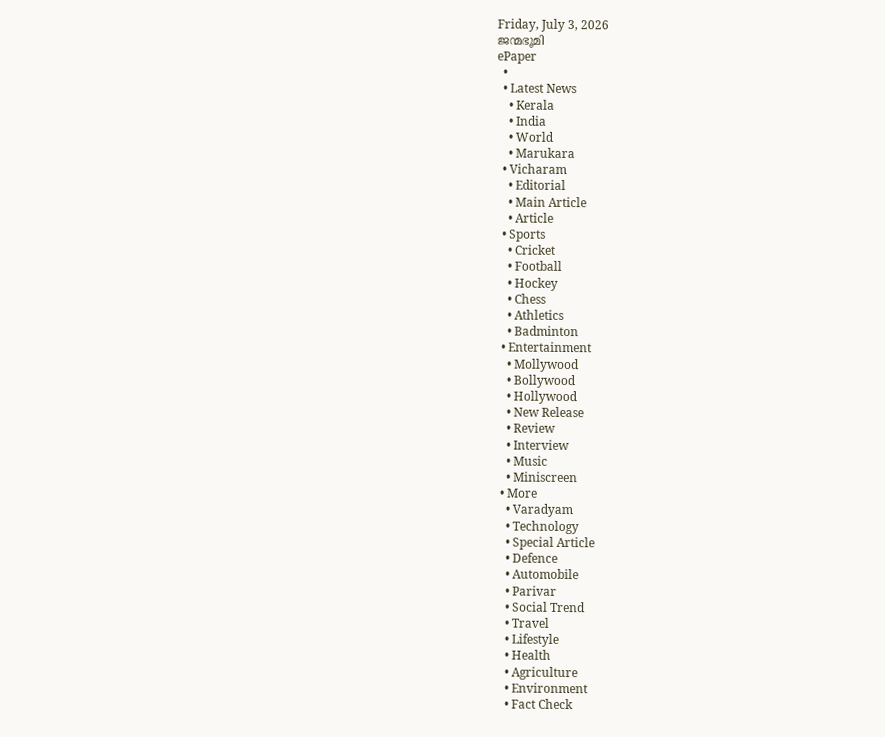Friday, July 3, 2026
ജന്മഭൂമി
ePaper
  •
  • Latest News
    • Kerala
    • India
    • World
    • Marukara
  • Vicharam
    • Editorial
    • Main Article
    • Article
  • Sports
    • Cricket
    • Football
    • Hockey
    • Chess
    • Athletics
    • Badminton
  • Entertainment
    • Mollywood
    • Bollywood
    • Hollywood
    • New Release
    • Review
    • Interview
    • Music
    • Miniscreen
  • More
    • Varadyam
    • Technology
    • Special Article
    • Defence
    • Automobile
    • Parivar
    • Social Trend
    • Travel
    • Lifestyle
    • Health
    • Agriculture
    • Environment
    • Fact Check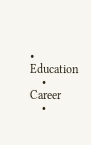• Education
    • Career
    •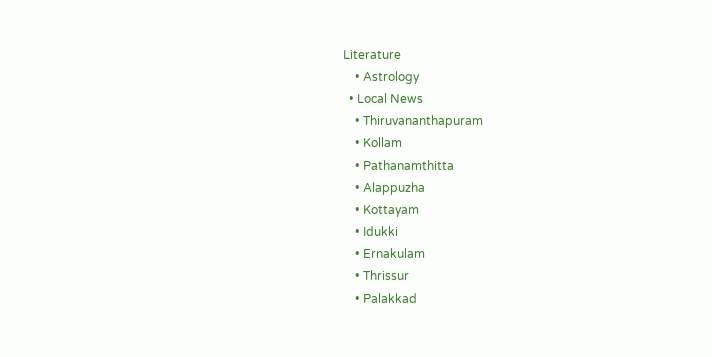Literature
    • Astrology
  • Local News
    • Thiruvananthapuram
    • Kollam
    • Pathanamthitta
    • Alappuzha
    • Kottayam
    • Idukki
    • Ernakulam
    • Thrissur
    • Palakkad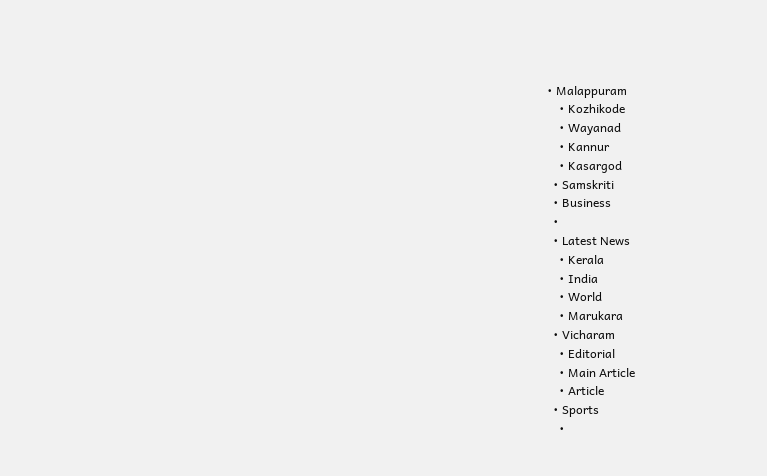• Malappuram
    • Kozhikode
    • Wayanad
    • Kannur
    • Kasargod
  • Samskriti
  • Business
  •
  • Latest News
    • Kerala
    • India
    • World
    • Marukara
  • Vicharam
    • Editorial
    • Main Article
    • Article
  • Sports
    •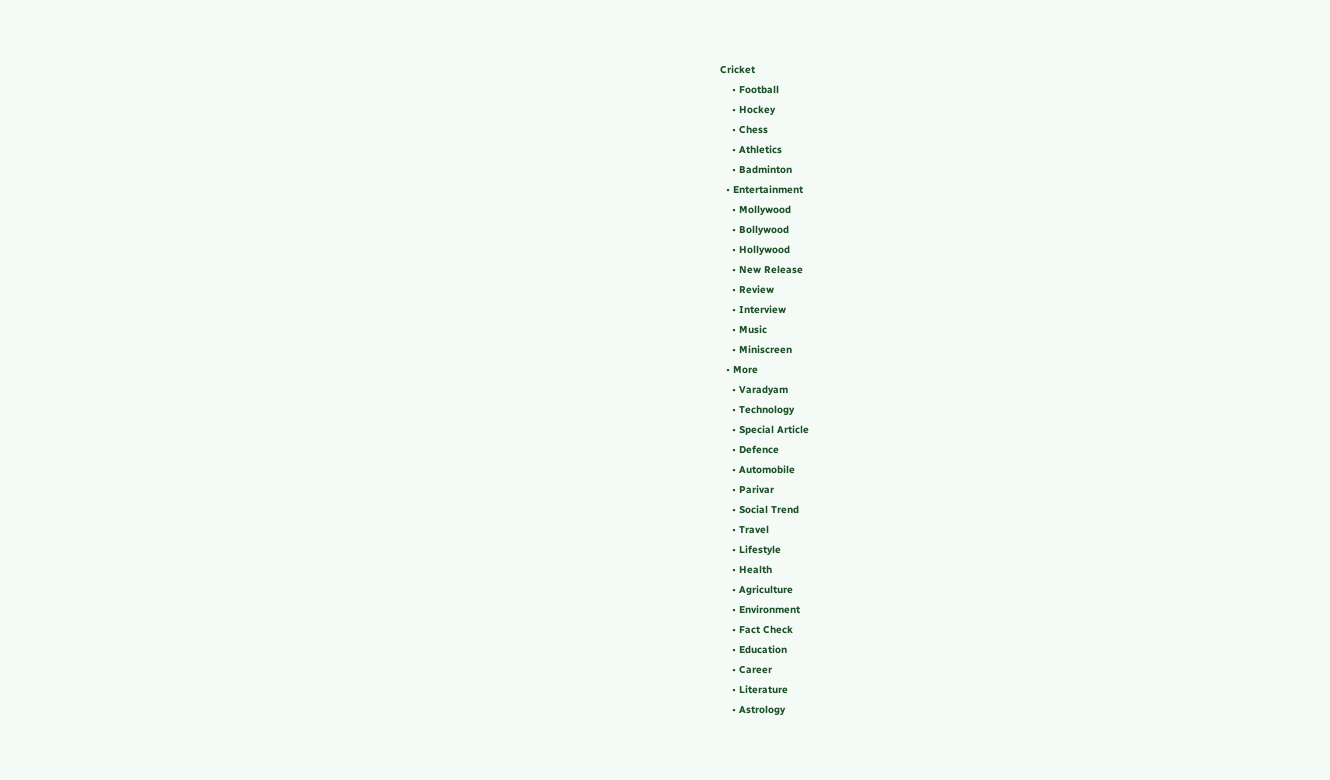Cricket
    • Football
    • Hockey
    • Chess
    • Athletics
    • Badminton
  • Entertainment
    • Mollywood
    • Bollywood
    • Hollywood
    • New Release
    • Review
    • Interview
    • Music
    • Miniscreen
  • More
    • Varadyam
    • Technology
    • Special Article
    • Defence
    • Automobile
    • Parivar
    • Social Trend
    • Travel
    • Lifestyle
    • Health
    • Agriculture
    • Environment
    • Fact Check
    • Education
    • Career
    • Literature
    • Astrology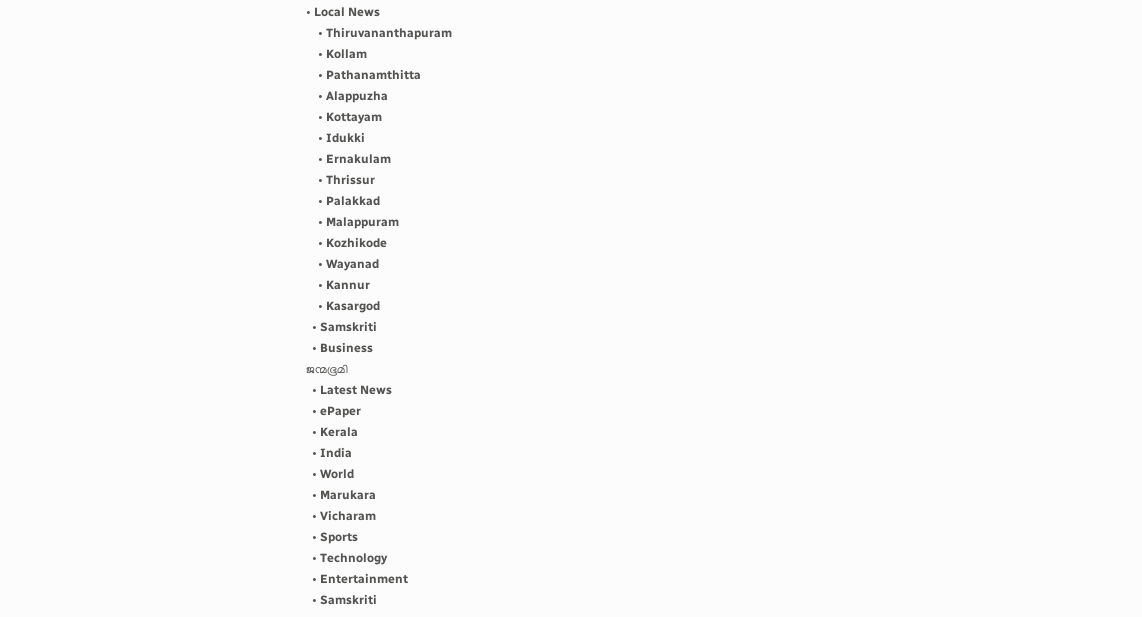• Local News
    • Thiruvananthapuram
    • Kollam
    • Pathanamthitta
    • Alappuzha
    • Kottayam
    • Idukki
    • Ernakulam
    • Thrissur
    • Palakkad
    • Malappuram
    • Kozhikode
    • Wayanad
    • Kannur
    • Kasargod
  • Samskriti
  • Business
ജന്മഭൂമി
  • Latest News
  • ePaper
  • Kerala
  • India
  • World
  • Marukara
  • Vicharam
  • Sports
  • Technology
  • Entertainment
  • Samskriti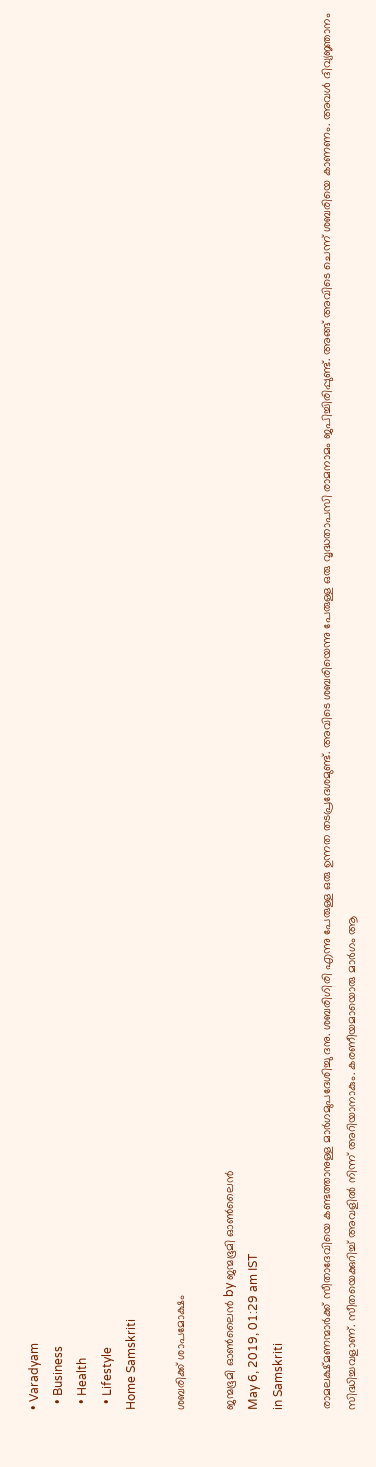• Varadyam
  • Business
  • Health
  • Lifestyle
Home Samskriti

ശബരിക്ക് ശാപമോക്ഷം

ജന്മഭൂമി ഓണ്‍ലൈന്‍ by ജന്മഭൂമി ഓണ്‍ലൈന്‍
May 6, 2019, 01:29 am IST
in Samskriti

രാമലക്ഷ്മണന്മാര്‍ക്ക് സീതാദേവിയെ കണ്ടത്താനുള്ള മാര്‍ഗമുപദേശിച്ചു ദനു. ശബരിഗിരി എന്നു പേരുള്ള ഒരു ഉന്നത തടപ്രദേശമുണ്ട്. അവിടെ ശബരിയെന്നു പേരുള്ള ഒരു വൃദ്ധതാപസി രാമനാമം ജപിച്ചിരിപ്പുണ്ട്. അങ്ങ് അവിടെ ചെന്ന് ശബരിയെ കാണണം. അവള്‍ ദിവ്യജ്ഞാനം സിദ്ധിച്ചവളാണ്. സീതയെക്കുറിച്ച് അവളില്‍ നിന്ന് അറിയാനാകും. കരണീയമായൊരു മാര്‍ഗം ആ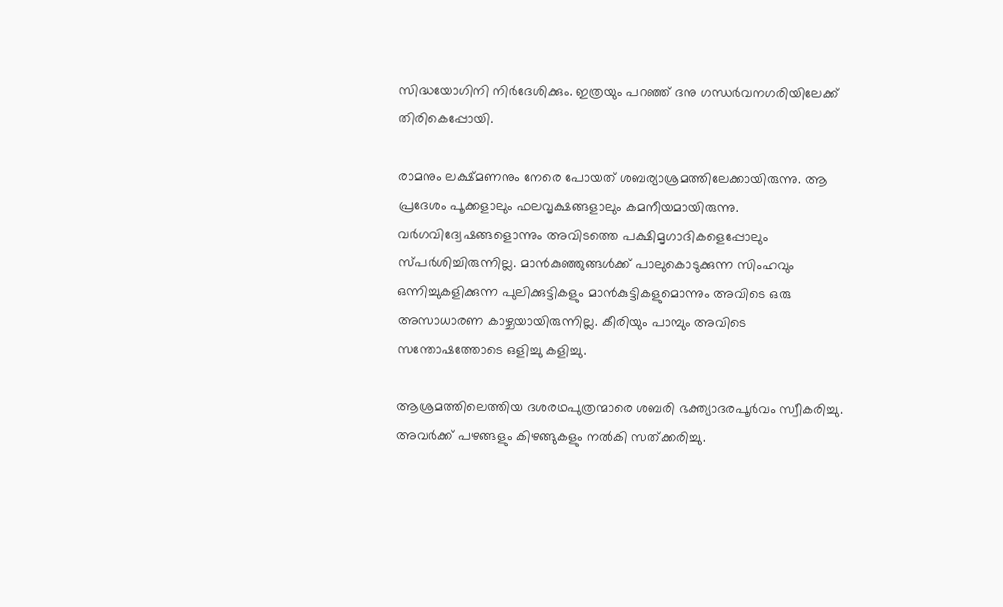സിദ്ധയോഗിനി നിര്‍ദേശിക്കും. ഇത്രയും പറഞ്ഞ് ദനു ഗന്ധര്‍വനഗരിയിലേക്ക് തിരികെപ്പോയി.

രാമനും ലക്ഷ്മണനും നേരെ പോയത് ശബര്യാശ്രമത്തിലേക്കായിരുന്നു. ആ പ്രദേശം പൂക്കളാലും ഫലവൃക്ഷങ്ങളാലും കമനീയമായിരുന്നു. വര്‍ഗവിദ്വേഷങ്ങളൊന്നും അവിടത്തെ പക്ഷിമൃഗാദികളെപ്പോലും സ്പര്‍ശിച്ചിരുന്നില്ല. മാന്‍കുഞ്ഞുങ്ങള്‍ക്ക് പാലുകൊടുക്കുന്ന സിംഹവും ഒന്നിച്ചുകളിക്കുന്ന പുലിക്കുട്ടികളും മാന്‍കുട്ടികളുമൊന്നും അവിടെ ഒരു അസാധാരണ കാഴ്ചയായിരുന്നില്ല. കീരിയും പാമ്പും അവിടെ സന്തോഷത്തോടെ ഒളിച്ചു കളിച്ചു.

ആശ്രമത്തിലെത്തിയ ദശരഥപുത്രന്മാരെ ശബരി ഭക്ത്യാദരപൂര്‍വം സ്വീകരിച്ചു. അവര്‍ക്ക് പഴങ്ങളും കിഴങ്ങുകളും നല്‍കി സത്ക്കരിച്ചു.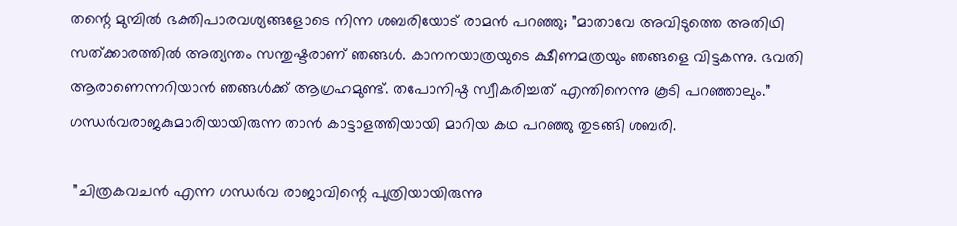തന്റെ മുമ്പില്‍ ഭക്തിപാരവശ്യങ്ങളോടെ നിന്ന ശബരിയോട് രാമന്‍ പറഞ്ഞു; ”മാതാവേ അവിടുത്തെ അതിഥി സത്ക്കാരത്തില്‍ അത്യന്തം സന്തുഷ്ടരാണ് ഞങ്ങള്‍. കാനനയാത്രയുടെ ക്ഷീണമത്രയും ഞങ്ങളെ വിട്ടകന്നു. ഭവതി ആരാണെന്നറിയാന്‍ ഞങ്ങള്‍ക്ക് ആഗ്രഹമുണ്ട്. തപോനിഷ്ഠ സ്വീകരിച്ചത് എന്തിനെന്നു കൂടി പറഞ്ഞാലും.” ഗന്ധര്‍വരാജകുമാരിയായിരുന്ന താന്‍ കാട്ടാളത്തിയായി മാറിയ കഥ പറഞ്ഞു തുടങ്ങി ശബരി.

 ”ചിത്രകവചന്‍ എന്ന ഗന്ധര്‍വ രാജാവിന്റെ പുത്രിയായിരുന്നു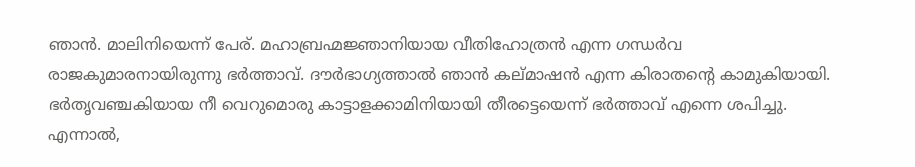ഞാന്‍. മാലിനിയെന്ന് പേര്. മഹാബ്രഹ്മജ്ഞാനിയായ വീതിഹോത്രന്‍ എന്ന ഗന്ധര്‍വ രാജകുമാരനായിരുന്നു ഭര്‍ത്താവ്. ദൗര്‍ഭാഗ്യത്താല്‍ ഞാന്‍ കല്മാഷന്‍ എന്ന കിരാതന്റെ കാമുകിയായി. ഭര്‍തൃവഞ്ചകിയായ നീ വെറുമൊരു കാട്ടാളക്കാമിനിയായി തീരട്ടെയെന്ന് ഭര്‍ത്താവ് എന്നെ ശപിച്ചു. എന്നാല്‍,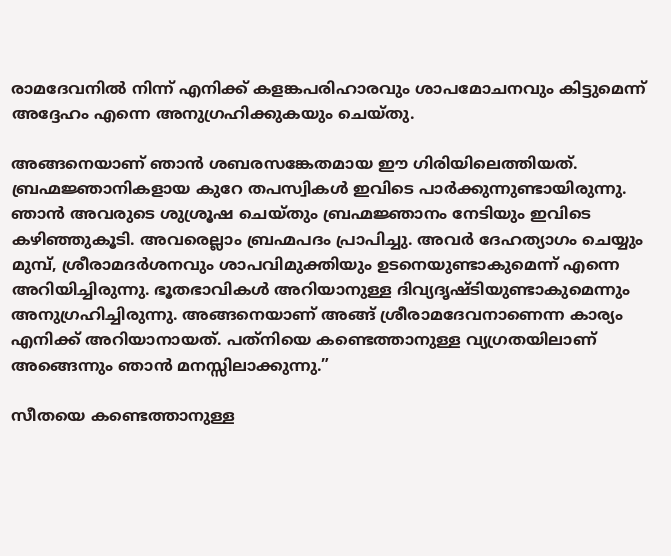രാമദേവനില്‍ നിന്ന് എനിക്ക് കളങ്കപരിഹാരവും ശാപമോചനവും കിട്ടുമെന്ന് അദ്ദേഹം എന്നെ അനുഗ്രഹിക്കുകയും ചെയ്തു.

അങ്ങനെയാണ് ഞാന്‍ ശബരസങ്കേതമായ ഈ ഗിരിയിലെത്തിയത്. ബ്രഹ്മജ്ഞാനികളായ കുറേ തപസ്വികള്‍ ഇവിടെ പാര്‍ക്കുന്നുണ്ടായിരുന്നു. ഞാന്‍ അവരുടെ ശുശ്രൂഷ ചെയ്തും ബ്രഹ്മജ്ഞാനം നേടിയും ഇവിടെ കഴിഞ്ഞുകൂടി. അവരെല്ലാം ബ്രഹ്മപദം പ്രാപിച്ചു. അവര്‍ ദേഹത്യാഗം ചെയ്യും മുമ്പ്, ശ്രീരാമദര്‍ശനവും ശാപവിമുക്തിയും ഉടനെയുണ്ടാകുമെന്ന് എന്നെ അറിയിച്ചിരുന്നു. ഭൂതഭാവികള്‍ അറിയാനുള്ള ദിവ്യദൃഷ്ടിയുണ്ടാകുമെന്നും അനുഗ്രഹിച്ചിരുന്നു. അങ്ങനെയാണ് അങ്ങ് ശ്രീരാമദേവനാണെന്ന കാര്യം എനിക്ക് അറിയാനായത്. പത്‌നിയെ കണ്ടെത്താനുള്ള വ്യഗ്രതയിലാണ് അങ്ങെന്നും ഞാന്‍ മനസ്സിലാക്കുന്നു.”

സീതയെ കണ്ടെത്താനുള്ള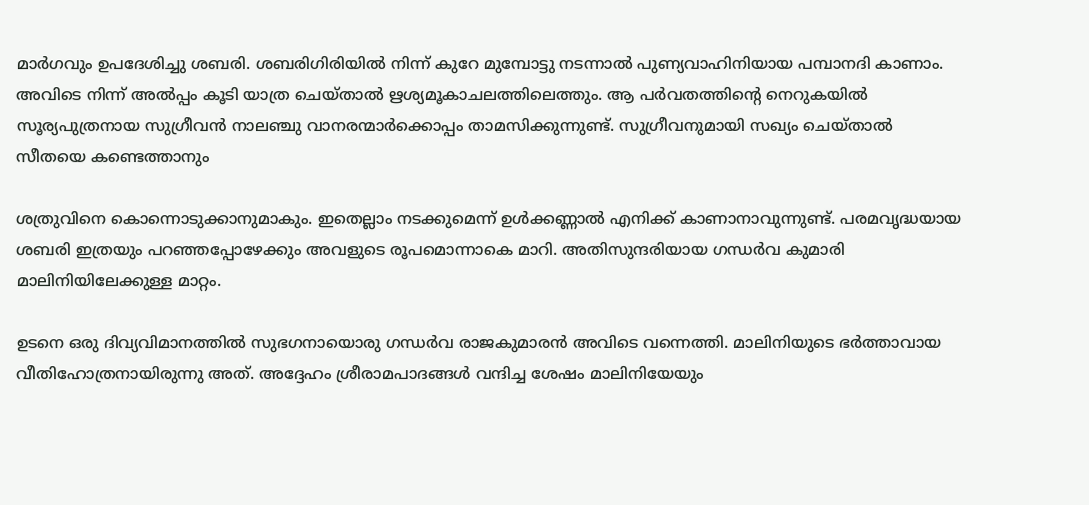മാര്‍ഗവും ഉപദേശിച്ചു ശബരി. ശബരിഗിരിയില്‍ നിന്ന് കുറേ മുമ്പോട്ടു നടന്നാല്‍ പുണ്യവാഹിനിയായ പമ്പാനദി കാണാം. അവിടെ നിന്ന് അല്‍പ്പം കൂടി യാത്ര ചെയ്താല്‍ ഋശ്യമൂകാചലത്തിലെത്തും. ആ പര്‍വതത്തിന്റെ നെറുകയില്‍ സൂര്യപുത്രനായ സുഗ്രീവന്‍ നാലഞ്ചു വാനരന്മാര്‍ക്കൊപ്പം താമസിക്കുന്നുണ്ട്. സുഗ്രീവനുമായി സഖ്യം ചെയ്താല്‍ സീതയെ കണ്ടെത്താനും

ശത്രുവിനെ കൊന്നൊടുക്കാനുമാകും. ഇതെല്ലാം നടക്കുമെന്ന് ഉള്‍ക്കണ്ണാല്‍ എനിക്ക് കാണാനാവുന്നുണ്ട്. പരമവൃദ്ധയായ ശബരി ഇത്രയും പറഞ്ഞപ്പോഴേക്കും അവളുടെ രൂപമൊന്നാകെ മാറി. അതിസുന്ദരിയായ ഗന്ധര്‍വ കുമാരി മാലിനിയിലേക്കുള്ള മാറ്റം.

ഉടനെ ഒരു ദിവ്യവിമാനത്തില്‍ സുഭഗനായൊരു ഗന്ധര്‍വ രാജകുമാരന്‍ അവിടെ വന്നെത്തി. മാലിനിയുടെ ഭര്‍ത്താവായ വീതിഹോത്രനായിരുന്നു അത്. അദ്ദേഹം ശ്രീരാമപാദങ്ങള്‍ വന്ദിച്ച ശേഷം മാലിനിയേയും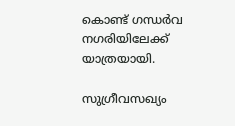കൊണ്ട് ഗന്ധര്‍വ നഗരിയിലേക്ക് യാത്രയായി.

സുഗ്രീവസഖ്യം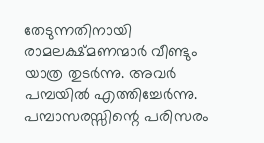തേടുന്നതിനായി രാമലക്ഷ്മണന്മാര്‍ വീണ്ടും യാത്ര തുടര്‍ന്നു. അവര്‍ പമ്പയില്‍ എത്തിച്ചേര്‍ന്നു. പമ്പാസരസ്സിന്റെ പരിസരം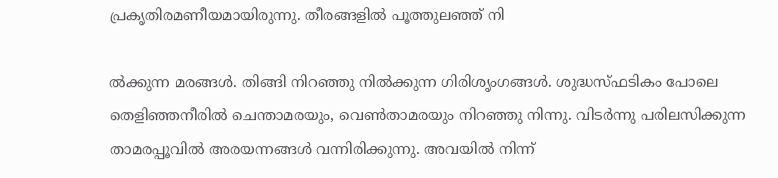പ്രകൃതിരമണീയമായിരുന്നു. തീരങ്ങളില്‍ പൂത്തുലഞ്ഞ് നി

ല്‍ക്കുന്ന മരങ്ങള്‍. തിങ്ങി നിറഞ്ഞു നില്‍ക്കുന്ന ഗിരിശൃംഗങ്ങള്‍. ശുദ്ധസ്ഫടികം പോലെ തെളിഞ്ഞനീരില്‍ ചെന്താമരയും, വെണ്‍താമരയും നിറഞ്ഞു നിന്നു. വിടര്‍ന്നു പരിലസിക്കുന്ന താമരപ്പൂവില്‍ അരയന്നങ്ങള്‍ വന്നിരിക്കുന്നു. അവയില്‍ നിന്ന്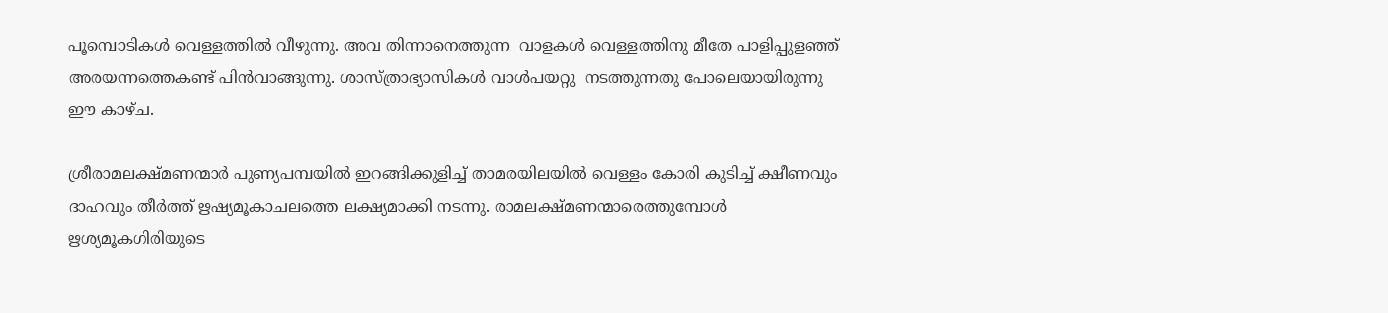പൂമ്പൊടികള്‍ വെള്ളത്തില്‍ വീഴുന്നു. അവ തിന്നാനെത്തുന്ന  വാളകള്‍ വെള്ളത്തിനു മീതേ പാളിപ്പുളഞ്ഞ് അരയന്നത്തെകണ്ട് പിന്‍വാങ്ങുന്നു. ശാസ്ത്രാഭ്യാസികള്‍ വാള്‍പയറ്റു  നടത്തുന്നതു പോലെയായിരുന്നു ഈ കാഴ്ച.

ശ്രീരാമലക്ഷ്മണന്മാര്‍ പുണ്യപമ്പയില്‍ ഇറങ്ങിക്കുളിച്ച് താമരയിലയില്‍ വെള്ളം കോരി കുടിച്ച് ക്ഷീണവും ദാഹവും തീര്‍ത്ത് ഋഷ്യമൂകാചലത്തെ ലക്ഷ്യമാക്കി നടന്നു. രാമലക്ഷ്മണന്മാരെത്തുമ്പോള്‍ ഋശ്യമൂകഗിരിയുടെ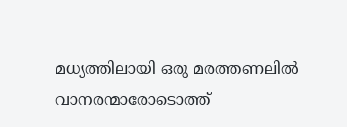മധ്യത്തിലായി ഒരു മരത്തണലില്‍ വാനരന്മാരോടൊത്ത്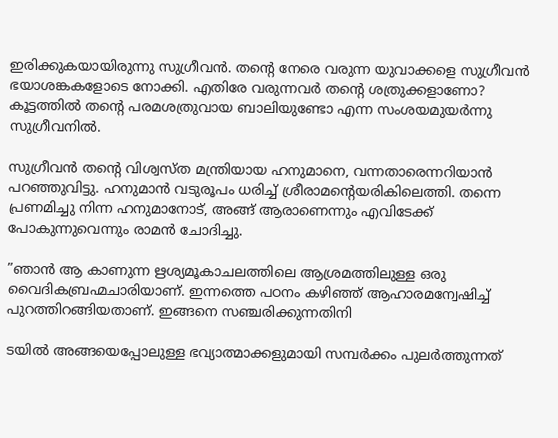ഇരിക്കുകയായിരുന്നു സുഗ്രീവന്‍. തന്റെ നേരെ വരുന്ന യുവാക്കളെ സുഗ്രീവന്‍ ഭയാശങ്കകളോടെ നോക്കി. എതിരേ വരുന്നവര്‍ തന്റെ ശത്രുക്കളാണോ? കൂട്ടത്തില്‍ തന്റെ പരമശത്രുവായ ബാലിയുണ്ടോ എന്ന സംശയമുയര്‍ന്നു സുഗ്രീവനില്‍.

സുഗ്രീവന്‍ തന്റെ വിശ്വസ്ത മന്ത്രിയായ ഹനുമാനെ, വന്നതാരെന്നറിയാന്‍ പറഞ്ഞുവിട്ടു. ഹനുമാന്‍ വടുരൂപം ധരിച്ച് ശ്രീരാമന്റെയരികിലെത്തി. തന്നെ പ്രണമിച്ചു നിന്ന ഹനുമാനോട്, അങ്ങ് ആരാണെന്നും എവിടേക്ക് പോകുന്നുവെന്നും രാമന്‍ ചോദിച്ചു.

”ഞാന്‍ ആ കാണുന്ന ഋശ്യമൂകാചലത്തിലെ ആശ്രമത്തിലുള്ള ഒരു വൈദികബ്രഹ്മചാരിയാണ്. ഇന്നത്തെ പഠനം കഴിഞ്ഞ് ആഹാരമന്വേഷിച്ച് പുറത്തിറങ്ങിയതാണ്. ഇങ്ങനെ സഞ്ചരിക്കുന്നതിനി

ടയില്‍ അങ്ങയെപ്പോലുള്ള ഭവ്യാത്മാക്കളുമായി സമ്പര്‍ക്കം പുലര്‍ത്തുന്നത്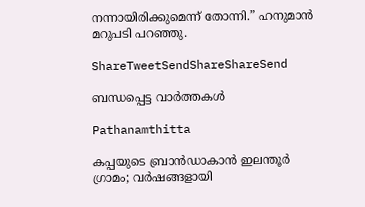നന്നായിരിക്കുമെന്ന് തോന്നി.” ഹനുമാന്‍ മറുപടി പറഞ്ഞു.

ShareTweetSendShareShareSend

ബന്ധപ്പെട്ട വാര്‍ത്തകള്‍

Pathanamthitta

കപ്പയുടെ ബ്രാൻഡാകാൻ ഇലന്തൂർ ഗ്രാമം; വര്‍ഷങ്ങളായി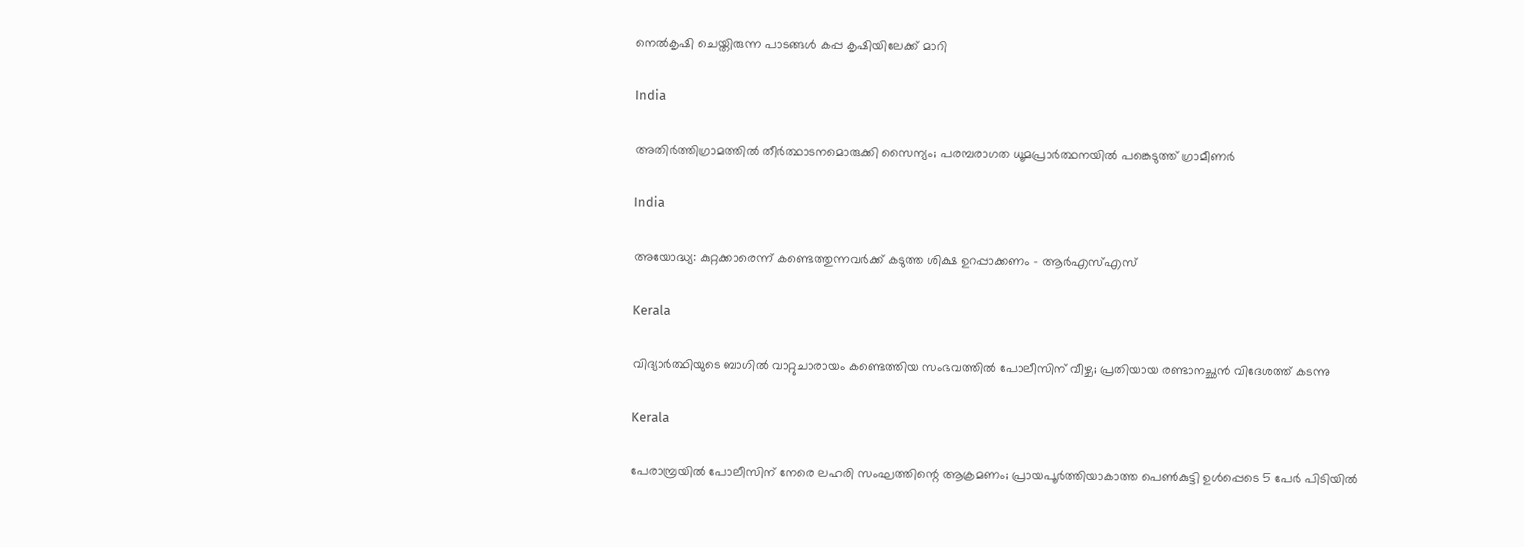നെല്‍കൃഷി ചെയ്തിരുന്ന പാടങ്ങൾ കപ്പ കൃഷിയിലേക്ക് മാറി

India

അതിര്‍ത്തിഗ്രാമത്തില്‍ തീര്‍ത്ഥാടനമൊരുക്കി സൈന്യം; പരമ്പരാഗത ധൂമപ്രാര്‍ത്ഥനയില്‍ പങ്കെടുത്ത് ഗ്രാമീണർ

India

അയോദ്ധ്യ: കുറ്റക്കാരെന്ന് കണ്ടെത്തുന്നവര്‍ക്ക് കടുത്ത ശിക്ഷ ഉറപ്പാക്കണം – ആര്‍എസ്എസ്

Kerala

വിദ്യാർത്ഥിയുടെ ബാഗിൽ വാറ്റുചാരായം കണ്ടെത്തിയ സംഭവത്തിൽ പോലീസിന് വീഴ്ച; പ്രതിയായ രണ്ടാനച്ഛൻ വിദേശത്ത് കടന്നു

Kerala

പേരാമ്പ്രയിൽ പോലീസിന് നേരെ ലഹരി സംഘത്തിന്റെ ആക്രമണം; പ്രായപൂർത്തിയാകാത്ത പെൺകുട്ടി ഉൾപ്പെടെ 5 പേർ പിടിയിൽ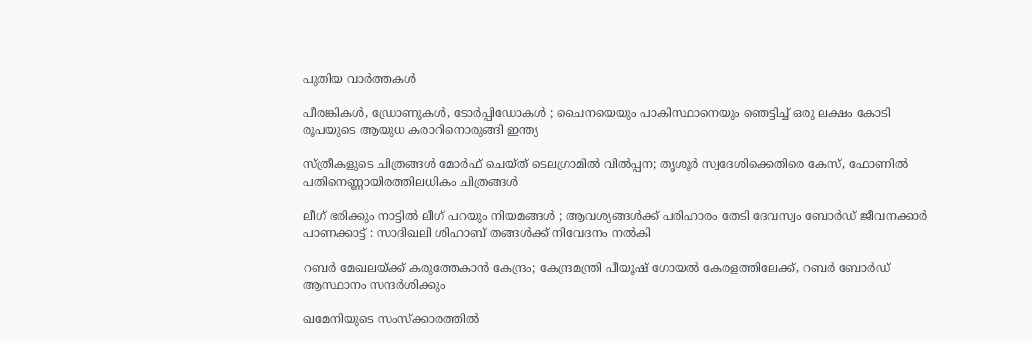പുതിയ വാര്‍ത്തകള്‍

പീരങ്കികൾ, ഡ്രോണുകൾ, ടോർപ്പിഡോകൾ ; ചൈനയെയും പാകിസ്ഥാനെയും ഞെട്ടിച്ച് ഒരു ലക്ഷം കോടി രൂപയുടെ ആയുധ കരാറിനൊരുങ്ങി ഇന്ത്യ

സ്ത്രീകളുടെ ചിത്രങ്ങൾ മോർഫ്‌ ചെയ്ത്‌ ടെലഗ്രാമിൽ വിൽപ്പന; തൃശൂർ സ്വദേശിക്കെതിരെ കേസ്, ഫോണിൽ പതിനെണ്ണായിരത്തിലധികം ചിത്രങ്ങൾ

ലീഗ് ഭരിക്കും നാട്ടിൽ ലീഗ് പറയും നിയമങ്ങൾ ; ആവശ്യങ്ങൾക്ക് പരിഹാരം തേടി ദേവസ്വം ബോർഡ് ജീവനക്കാർ പാണക്കാട്ട് : സാദിഖലി ശിഹാബ് തങ്ങൾക്ക് നിവേദനം നൽകി

റബർ മേഖലയ്‌ക്ക് കരുത്തേകാൻ കേന്ദ്രം; കേന്ദ്രമന്ത്രി പീയൂഷ് ഗോയൽ കേരളത്തിലേക്ക്, റബർ ബോർഡ് ആസ്ഥാനം സന്ദർശിക്കും

ഖമേനിയുടെ സംസ്ക്കാരത്തിൽ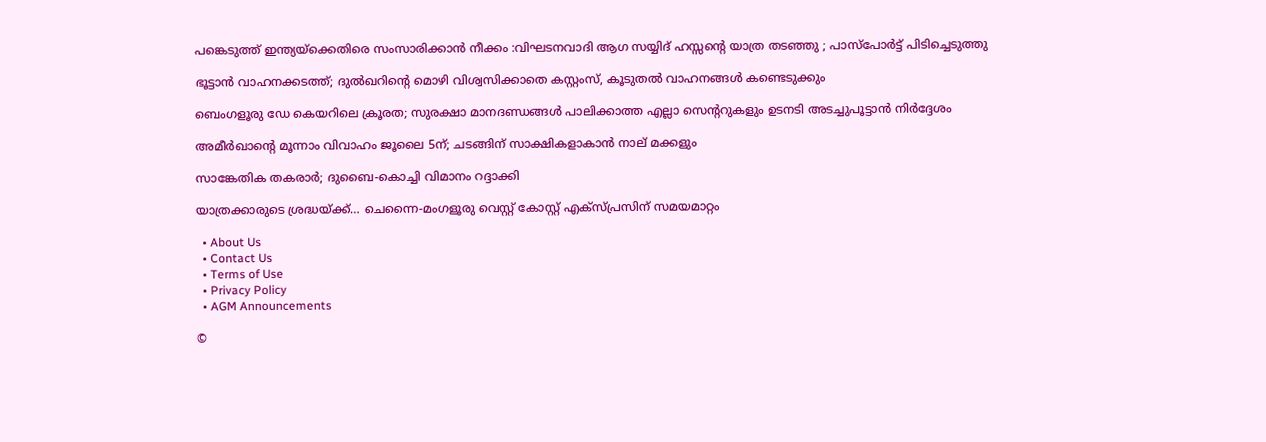പങ്കെടുത്ത് ഇന്ത്യയ്‌ക്കെതിരെ സംസാരിക്കാൻ നീക്കം :വിഘടനവാദി ആഗ സയ്യിദ് ഹസ്സന്റെ യാത്ര തടഞ്ഞു ; പാസ്പോർട്ട് പിടിച്ചെടുത്തു

ഭൂട്ടാൻ വാഹനക്കടത്ത്; ദുൽഖറിന്റെ മൊഴി വിശ്വസിക്കാതെ കസ്റ്റംസ്, കൂടുതൽ വാഹനങ്ങൾ കണ്ടെടുക്കും

ബെംഗളൂരു ഡേ കെയറിലെ ക്രൂരത; സുരക്ഷാ മാനദണ്ഡങ്ങൾ പാലിക്കാത്ത എല്ലാ സെന്ററുകളും ഉടനടി അടച്ചുപൂട്ടാൻ നിർദ്ദേശം

അമീര്‍ഖാന്റെ മൂന്നാം വിവാഹം ജൂലൈ 5ന്; ചടങ്ങിന് സാക്ഷികളാകാന്‍ നാല് മക്കളും

സാങ്കേതിക തകരാര്‍; ദുബൈ-കൊച്ചി വിമാനം റദ്ദാക്കി

യാത്രക്കാരുടെ ശ്രദ്ധയ്‌ക്ക്… ചെന്നൈ-മംഗളൂരു വെസ്റ്റ് കോസ്റ്റ് എക്‌സ്പ്രസിന് സമയമാറ്റം

  • About Us
  • Contact Us
  • Terms of Use
  • Privacy Policy
  • AGM Announcements

©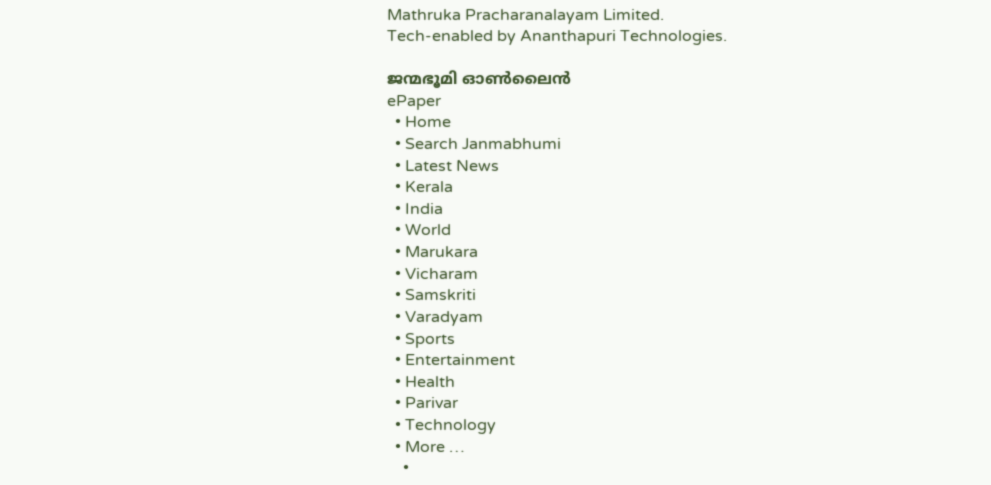Mathruka Pracharanalayam Limited.
Tech-enabled by Ananthapuri Technologies.

ജന്മഭൂമി ഓണ്‍ലൈന്‍
ePaper
  • Home
  • Search Janmabhumi
  • Latest News
  • Kerala
  • India
  • World
  • Marukara
  • Vicharam
  • Samskriti
  • Varadyam
  • Sports
  • Entertainment
  • Health
  • Parivar
  • Technology
  • More …
    •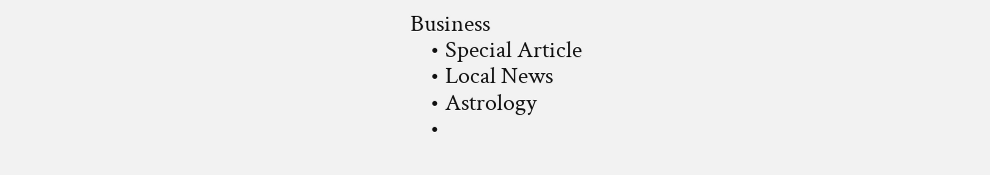Business
    • Special Article
    • Local News
    • Astrology
    •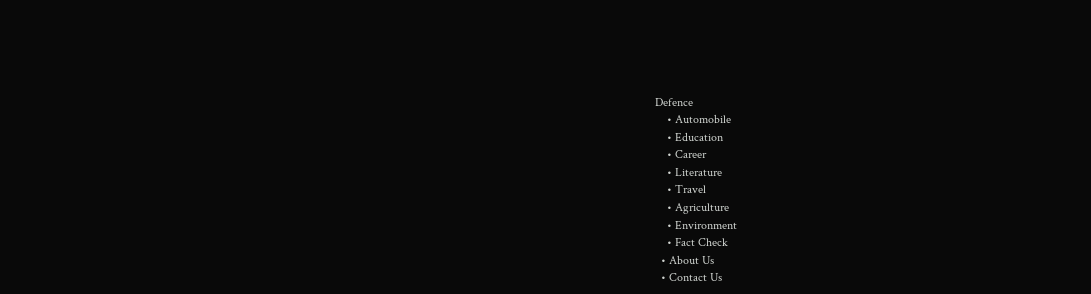Defence
    • Automobile
    • Education
    • Career
    • Literature
    • Travel
    • Agriculture
    • Environment
    • Fact Check
  • About Us
  • Contact Us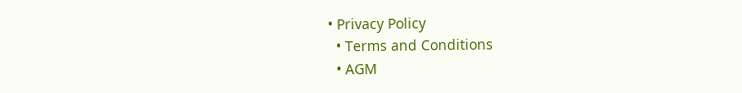• Privacy Policy
  • Terms and Conditions
  • AGM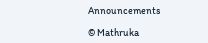Announcements

© Mathruka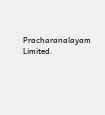Pracharanalayam Limited.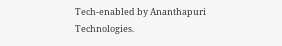Tech-enabled by Ananthapuri Technologies.